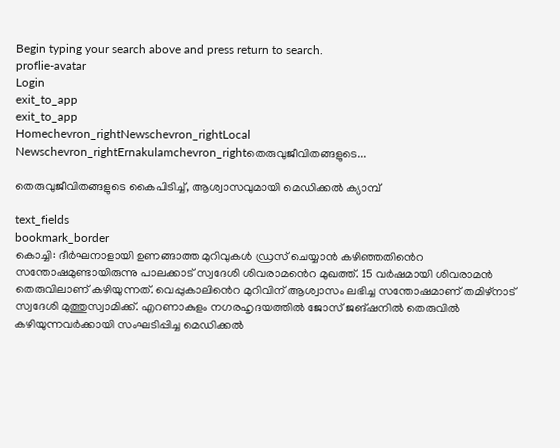Begin typing your search above and press return to search.
proflie-avatar
Login
exit_to_app
exit_to_app
Homechevron_rightNewschevron_rightLocal Newschevron_rightErnakulamchevron_rightതെരുവുജീവിതങ്ങളുടെ...

തെരുവുജീവിതങ്ങളുടെ കൈപിടിച്ച്, ആശ്വാസവുമായി മെഡിക്കൽ ക്യാമ്പ്

text_fields
bookmark_border
കൊച്ചി: ദീർഘനാളായി ഉണങ്ങാത്ത മുറിവുകൾ ഡ്രസ് ചെയ്യാൻ കഴിഞ്ഞതി‍ൻെറ സന്തോഷമുണ്ടായിരുന്നു പാലക്കാട്‌ സ്വദേശി ശിവരാമ‍ൻെറ മുഖത്ത്. 15 വർഷമായി ശിവരാമൻ തെരുവിലാണ് കഴിയുന്നത്. വെപ്പുകാലി‍ൻെറ മുറിവിന് ആശ്വാസം ലഭിച്ച സന്തോഷമാണ് തമിഴ്നാട് സ്വദേശി മുത്തുസ്വാമിക്ക്. എറണാകുളം നഗരഹൃദയത്തിൽ ജോസ് ജങ്ഷനിൽ തെരുവിൽ കഴിയുന്നവർക്കായി സംഘടിപ്പിച്ച മെഡിക്കൽ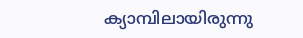ക്യാമ്പിലായിരുന്നു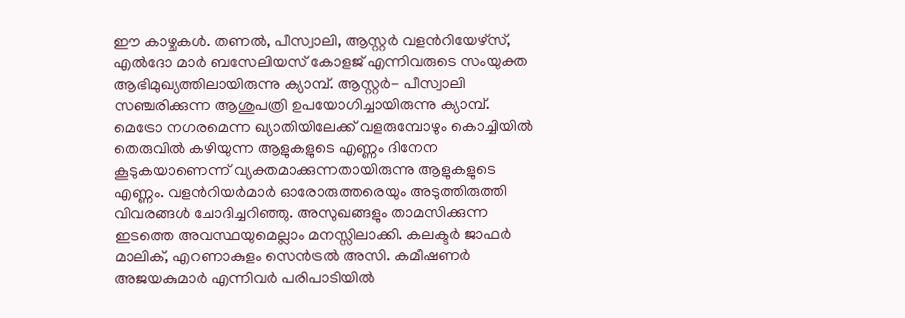ഈ കാഴ്ചകൾ. തണൽ, പീസ്വാലി, ആസ്റ്റർ വളന്‍റിയേഴ്‌സ്, എൽദോ മാർ ബസേലിയസ് കോളജ് എന്നിവരുടെ സംയുക്ത ആഭിമുഖ്യത്തിലായിരുന്നു ക്യാമ്പ്. ആസ്റ്റർ- പീസ്വാലി സഞ്ചരിക്കുന്ന ആശുപത്രി ഉപയോഗിച്ചായിരുന്നു ക്യാമ്പ്. മെട്രോ നഗരമെന്ന ഖ്യാതിയിലേക്ക് വളരുമ്പോഴും കൊച്ചിയിൽ തെരുവിൽ കഴിയുന്ന ആളുകളുടെ എണ്ണം ദിനേന കൂടുകയാണെന്ന് വ്യക്തമാക്കുന്നതായിരുന്നു ആളുകളുടെ എണ്ണം. വളന്‍റിയർമാർ ഓരോരുത്തരെയും അടുത്തിരുത്തി വിവരങ്ങൾ ചോദിച്ചറിഞ്ഞു. അസുഖങ്ങളും താമസിക്കുന്ന ഇടത്തെ അവസ്ഥയുമെല്ലാം മനസ്സിലാക്കി. കലക്ടർ ജാഫർ മാലിക്, എറണാകുളം സെൻട്രൽ അസി. കമീഷണർ അജയകുമാർ എന്നിവർ പരിപാടിയിൽ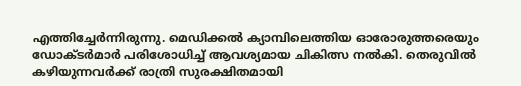എത്തിച്ചേർന്നിരുന്നു. മെഡിക്കൽ ക്യാമ്പിലെത്തിയ ഓരോരുത്തരെയും ഡോക്ടർമാർ പരിശോധിച്ച് ആവശ്യമായ ചികിത്സ നൽകി. തെരുവിൽ കഴിയുന്നവർക്ക് രാത്രി സുരക്ഷിതമായി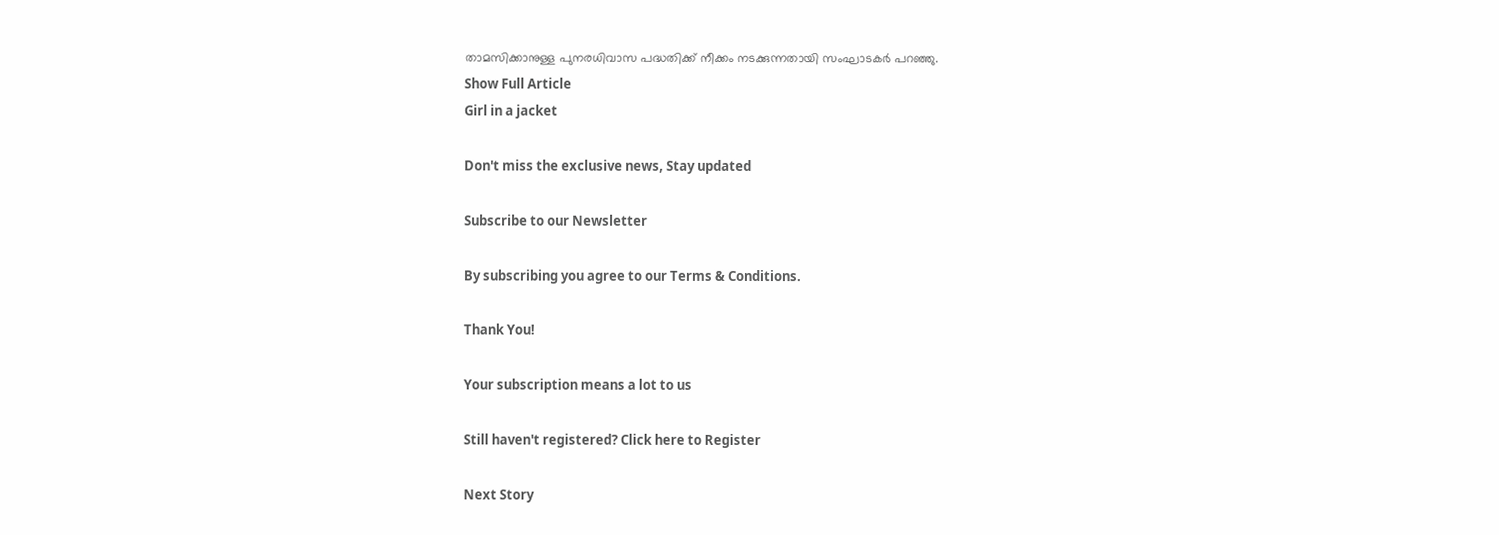താമസിക്കാനുള്ള പുനരധിവാസ പദ്ധതിക്ക് നീക്കം നടക്കുന്നതായി സംഘാടകർ പറഞ്ഞു.
Show Full Article
Girl in a jacket

Don't miss the exclusive news, Stay updated

Subscribe to our Newsletter

By subscribing you agree to our Terms & Conditions.

Thank You!

Your subscription means a lot to us

Still haven't registered? Click here to Register

Next Story